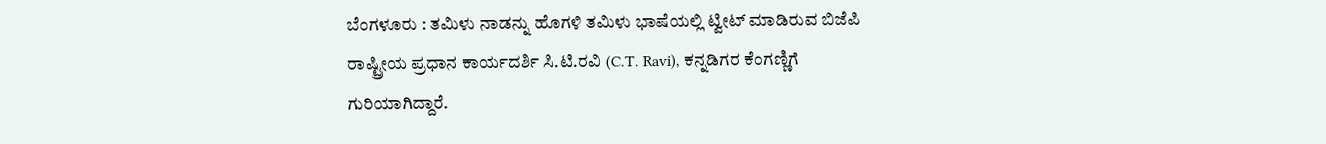ಬೆಂಗಳೂರು : ತಮಿಳು ನಾಡನ್ನು ಹೊಗಳಿ ತಮಿಳು ಭಾಷೆಯಲ್ಲಿ ಟ್ವೀಟ್ ಮಾಡಿರುವ ಬಿಜೆಪಿ ರಾಷ್ಟ್ರೀಯ ಪ್ರಧಾನ ಕಾರ್ಯದರ್ಶಿ ಸಿ.ಟಿ.ರವಿ (C.T. Ravi), ಕನ್ನಡಿಗರ ಕೆಂಗಣ್ಣಿಗೆ ಗುರಿಯಾಗಿದ್ದಾರೆ.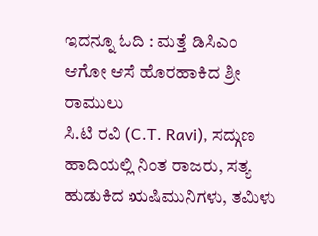ಇದನ್ನೂ ಓದಿ : ಮತ್ತೆ ಡಿಸಿಎಂ ಆಗೋ ಆಸೆ ಹೊರಹಾಕಿದ ಶ್ರೀ ರಾಮುಲು
ಸಿ.ಟಿ ರವಿ (C.T. Ravi), ಸದ್ಗುಣ ಹಾದಿಯಲ್ಲಿ ನಿಂತ ರಾಜರು, ಸತ್ಯ ಹುಡುಕಿದ ಋಷಿಮುನಿಗಳು, ತಮಿಳು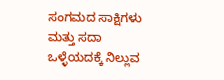ಸಂಗಮದ ಸಾಕ್ಷಿಗಳು ಮತ್ತು ಸದಾ ಒಳ್ಳೆಯದಕ್ಕೆ ನಿಲ್ಲುವ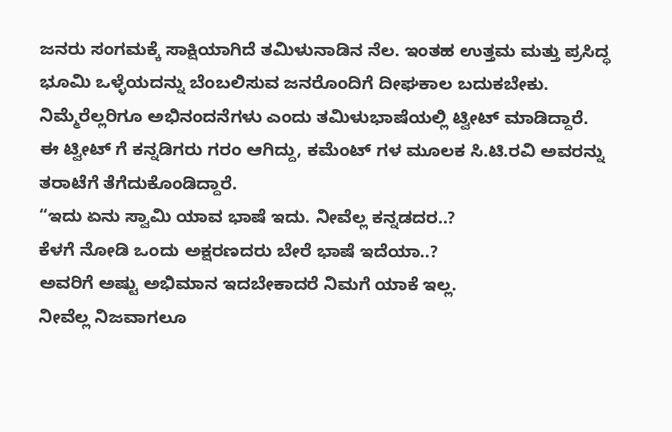ಜನರು ಸಂಗಮಕ್ಕೆ ಸಾಕ್ಷಿಯಾಗಿದೆ ತಮಿಳುನಾಡಿನ ನೆಲ. ಇಂತಹ ಉತ್ತಮ ಮತ್ತು ಪ್ರಸಿದ್ಧ ಭೂಮಿ ಒಳ್ಳೆಯದನ್ನು ಬೆಂಬಲಿಸುವ ಜನರೊಂದಿಗೆ ದೀಘಕಾಲ ಬದುಕಬೇಕು. ನಿಮ್ಮೆರೆಲ್ಲರಿಗೂ ಅಭಿನಂದನೆಗಳು ಎಂದು ತಮಿಳುಭಾಷೆಯಲ್ಲಿ ಟ್ವೀಟ್ ಮಾಡಿದ್ದಾರೆ.
ಈ ಟ್ವೀಟ್ ಗೆ ಕನ್ನಡಿಗರು ಗರಂ ಆಗಿದ್ದು, ಕಮೆಂಟ್ ಗಳ ಮೂಲಕ ಸಿ.ಟಿ.ರವಿ ಅವರನ್ನು ತರಾಟೆಗೆ ತೆಗೆದುಕೊಂಡಿದ್ದಾರೆ.
“ಇದು ಏನು ಸ್ವಾಮಿ ಯಾವ ಭಾಷೆ ಇದು. ನೀವೆಲ್ಲ ಕನ್ನಡದರ..?
ಕೆಳಗೆ ನೋಡಿ ಒಂದು ಅಕ್ಷರಣದರು ಬೇರೆ ಭಾಷೆ ಇದೆಯಾ..?
ಅವರಿಗೆ ಅಷ್ಟು ಅಭಿಮಾನ ಇದಬೇಕಾದರೆ ನಿಮಗೆ ಯಾಕೆ ಇಲ್ಲ.
ನೀವೆಲ್ಲ ನಿಜವಾಗಲೂ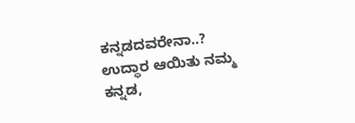ಕನ್ನಡದವರೇನಾ..?
ಉದ್ಧಾರ ಆಯಿತು ನಮ್ಮ ಕನ್ನಡ,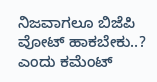ನಿಜವಾಗಲೂ ಬಿಜೆಪಿ ವೋಟ್ ಹಾಕಬೇಕು..? ಎಂದು ಕಮೆಂಟ್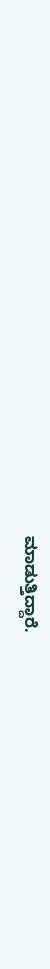ಮಾಡುತ್ತಿದ್ದಾರೆ.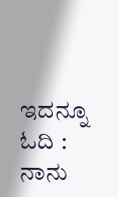ಇದನ್ನೂ ಓದಿ : ನಾನು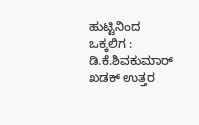ಹುಟ್ಟಿನಿಂದ ಒಕ್ಕಲಿಗ : ಡಿ.ಕೆ.ಶಿವಕುಮಾರ್ ಖಡಕ್ ಉತ್ತರ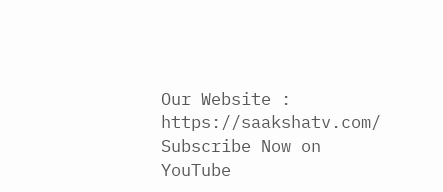Our Website : https://saakshatv.com/
Subscribe Now on YouTube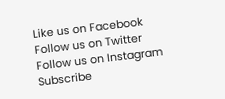Like us on Facebook
Follow us on Twitter
Follow us on Instagram
Subscribe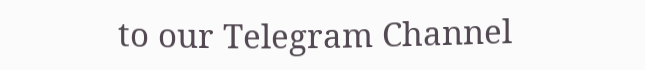to our Telegram Channel